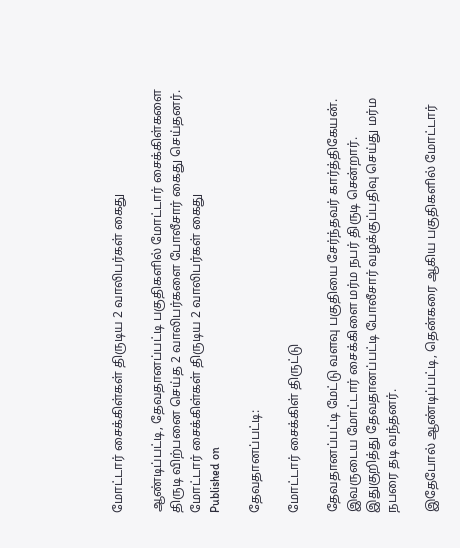மோட்டார் சைக்கிள்கள் திருடிய 2 வாலிபர்கள் கைது

ஆண்டிப்பட்டி, தேவதானப்பட்டி பகுதிகளில் மோட்டார் சைக்கிள்களை திருடி விற்பனை செய்த 2 வாலிபர்களை போலீசார் கைது செய்தனர்.
மோட்டார் சைக்கிள்கள் திருடிய 2 வாலிபர்கள் கைது
Published on

தேவதானப்பட்டி:

மோட்டார் சைக்கிள் திருட்டு

தேவதானப்பட்டி மேட்டு வளவு பகுதியை சேர்ந்தவர் கார்த்திகேயன். இவருடைய மோட்டார் சைக்கிளை மர்ம நபர் திருடி சென்றார். இதுகுறித்து தேவதானப்பட்டி போலீசார் வழக்குப்பதிவு செய்து மர்ம நபரை தடி வந்தனர்.

இதேபோல் ஆண்டிப்பட்டி, தென்கரை ஆகிய பகுதிகளில் மோட்டார்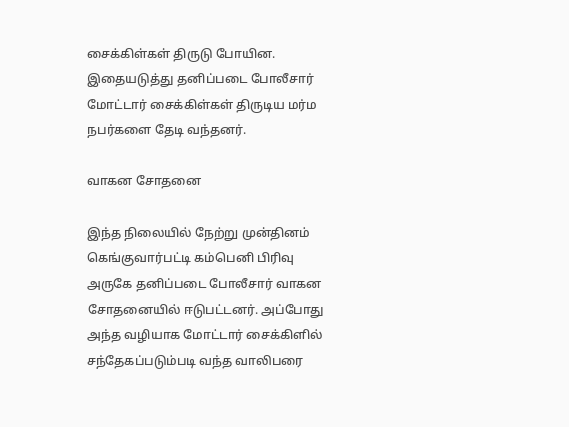சைக்கிள்கள் திருடு போயின. இதையடுத்து தனிப்படை போலீசார் மோட்டார் சைக்கிள்கள் திருடிய மர்ம நபர்களை தேடி வந்தனர்.

வாகன சோதனை

இந்த நிலையில் நேற்று முன்தினம் கெங்குவார்பட்டி கம்பெனி பிரிவு அருகே தனிப்படை போலீசார் வாகன சோதனையில் ஈடுபட்டனர். அப்போது அந்த வழியாக மோட்டார் சைக்கிளில் சந்தேகப்படும்படி வந்த வாலிபரை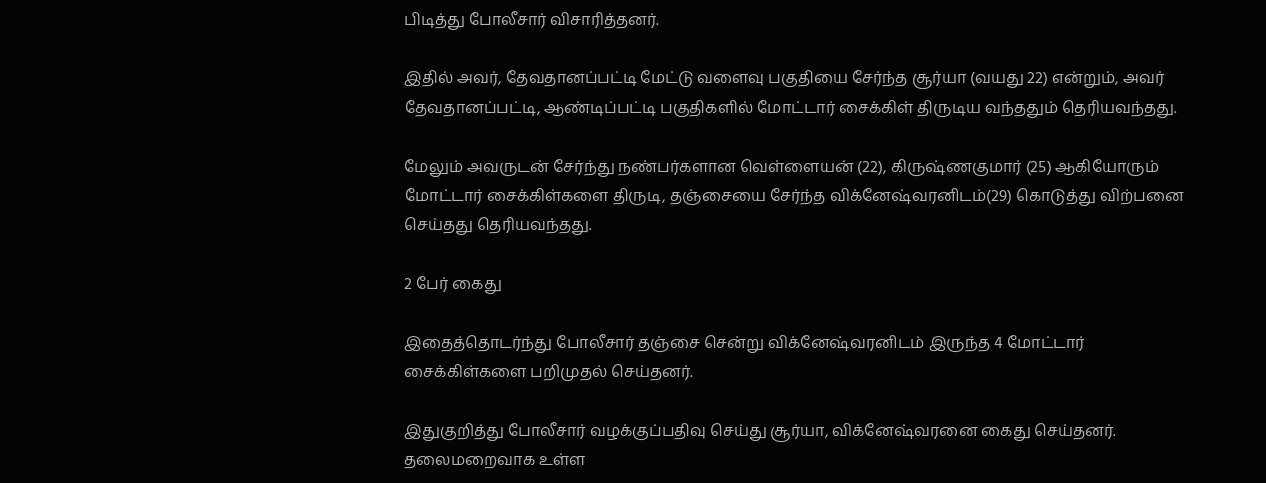பிடித்து போலீசார் விசாரித்தனர்.

இதில் அவர், தேவதானப்பட்டி மேட்டு வளைவு பகுதியை சேர்ந்த சூர்யா (வயது 22) என்றும், அவர் தேவதானப்பட்டி, ஆண்டிப்பட்டி பகுதிகளில் மோட்டார் சைக்கிள் திருடிய வந்ததும் தெரியவந்தது.

மேலும் அவருடன் சேர்ந்து நண்பர்களான வெள்ளையன் (22), கிருஷ்ணகுமார் (25) ஆகியோரும் மோட்டார் சைக்கிள்களை திருடி, தஞ்சையை சேர்ந்த விக்னேஷ்வரனிடம்(29) கொடுத்து விற்பனை செய்தது தெரியவந்தது.

2 பேர் கைது

இதைத்தொடர்ந்து போலீசார் தஞ்சை சென்று விக்னேஷ்வரனிடம் இருந்த 4 மோட்டார் சைக்கிள்களை பறிமுதல் செய்தனர்.

இதுகுறித்து போலீசார் வழக்குப்பதிவு செய்து சூர்யா, விக்னேஷ்வரனை கைது செய்தனர். தலைமறைவாக உள்ள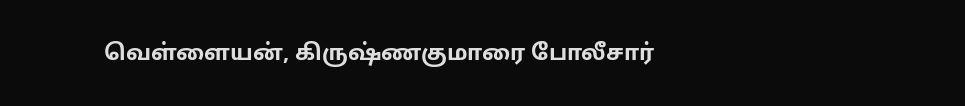வெள்ளையன், கிருஷ்ணகுமாரை போலீசார்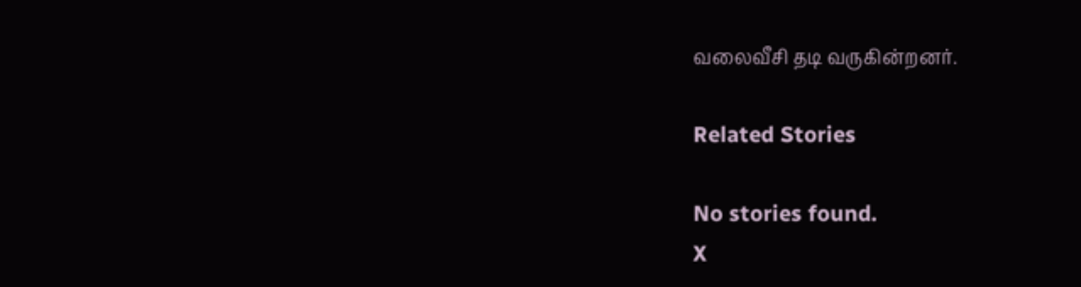வலைவீசி தடி வருகின்றனர்.

Related Stories

No stories found.
X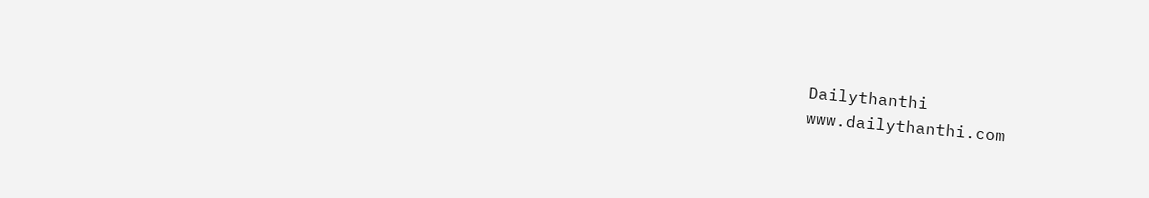Dailythanthi
www.dailythanthi.com